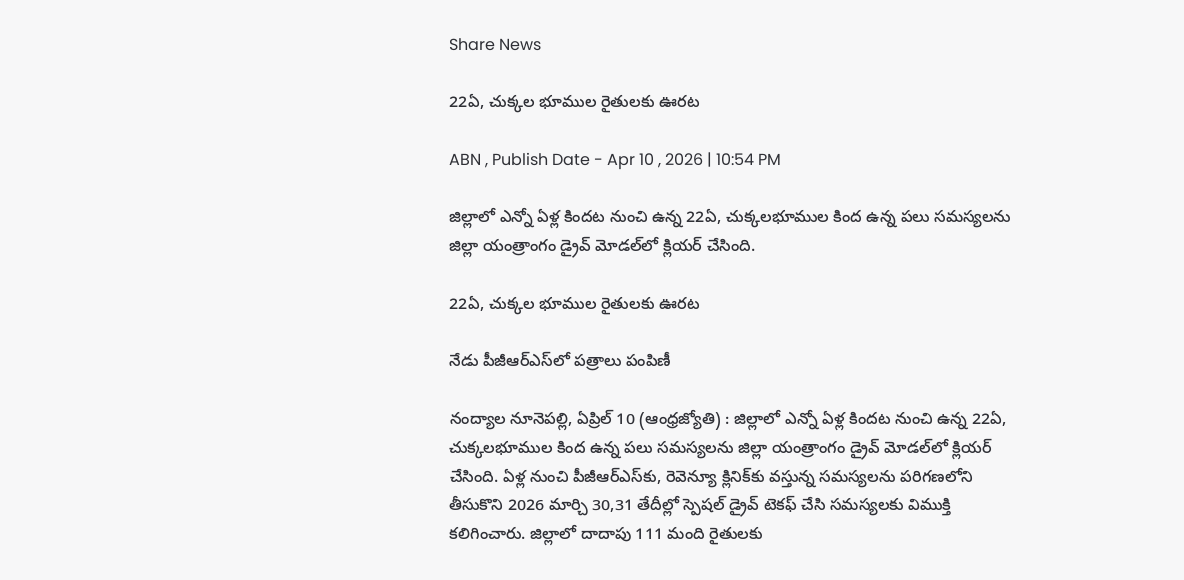Share News

22ఏ, చుక్కల భూముల రైతులకు ఊరట

ABN , Publish Date - Apr 10 , 2026 | 10:54 PM

జిల్లాలో ఎన్నో ఏళ్ల కిందట నుంచి ఉన్న 22ఏ, చుక్కలభూముల కింద ఉన్న పలు సమస్యలను జిల్లా యంత్రాంగం డ్రైవ్‌ మోడల్‌లో క్లియర్‌ చేసింది.

22ఏ, చుక్కల భూముల రైతులకు ఊరట

నేడు పీజీఆర్‌ఎస్‌లో పత్రాలు పంపిణీ

నంద్యాల నూనెపల్లి, ఏప్రిల్‌ 10 (ఆంధ్రజ్యోతి) : జిల్లాలో ఎన్నో ఏళ్ల కిందట నుంచి ఉన్న 22ఏ, చుక్కలభూముల కింద ఉన్న పలు సమస్యలను జిల్లా యంత్రాంగం డ్రైవ్‌ మోడల్‌లో క్లియర్‌ చేసింది. ఏళ్ల నుంచి పీజీఆర్‌ఎస్‌కు, రెవెన్యూ క్లినిక్‌కు వస్తున్న సమస్యలను పరిగణలోని తీసుకొని 2026 మార్చి 30,31 తేదీల్లో స్పెషల్‌ డ్రైవ్‌ టెకఫ్‌ చేసి సమస్యలకు విముక్తి కలిగించారు. జిల్లాలో దాదాపు 111 మంది రైతులకు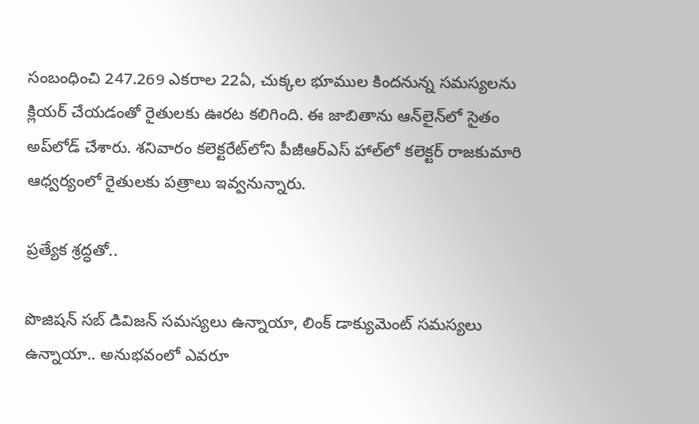సంబంధించి 247.269 ఎకరాల 22ఏ, చుక్కల భూముల కిందనున్న సమస్యలను క్లియర్‌ చేయడంతో రైతులకు ఊరట కలిగింది. ఈ జాబితాను ఆన్‌లైన్‌లో సైతం అప్‌లోడ్‌ చేశారు. శనివారం కలెక్టరేట్‌లోని పీజీఆర్‌ఎస్‌ హాల్‌లో కలెక్టర్‌ రాజకుమారి ఆధ్వర్యంలో రైతులకు పత్రాలు ఇవ్వనున్నారు.

ప్రత్యేక శ్రద్ధతో..

పొజిషన్‌ సబ్‌ డివిజన్‌ సమస్యలు ఉన్నాయా, లింక్‌ డాక్యుమెంట్‌ సమస్యలు ఉన్నాయా.. అనుభవంలో ఎవరూ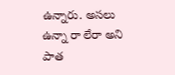ఉన్నారు. అసలు ఉన్నా రా లేరా అని పాత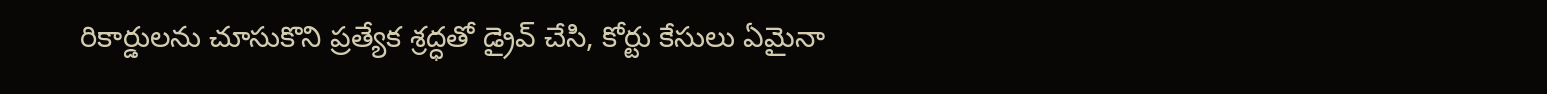రికార్డులను చూసుకొని ప్రత్యేక శ్రద్ధతో డ్రైవ్‌ చేసి, కోర్టు కేసులు ఏమైనా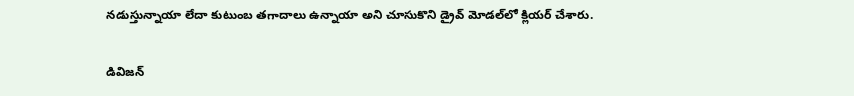నడుస్తున్నాయా లేదా కుటుంబ తగాదాలు ఉన్నాయా అని చూసుకొని డ్రైవ్‌ మోడల్‌లో క్లియర్‌ చేశారు.

డివిజన్‌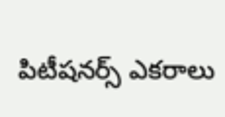పిటీషనర్స్‌ ఎకరాలు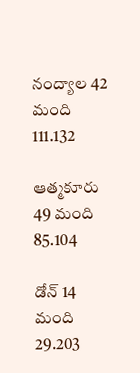నంద్యాల 42 మంది 111.132

ఆత్మకూరు 49 మంది 85.104

డోన్‌ 14 మంది 29.203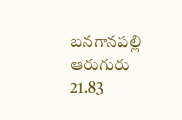బనగానపల్లి ఆరుగురు 21.83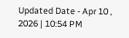Updated Date - Apr 10 , 2026 | 10:54 PM